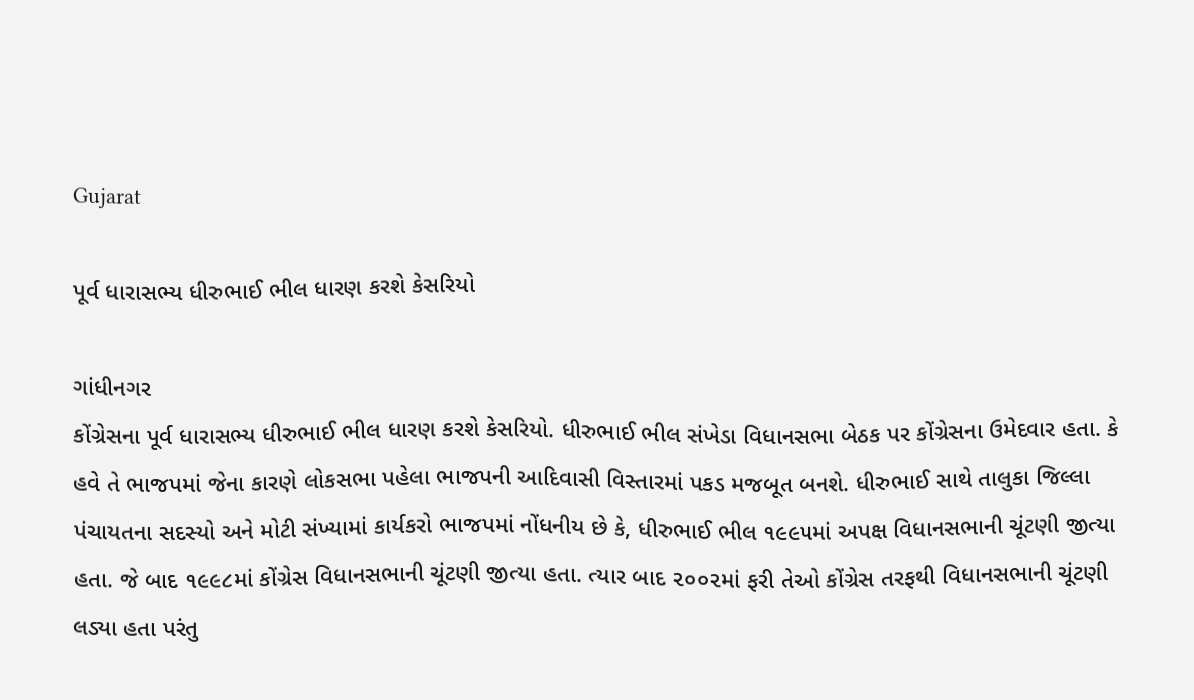Gujarat

પૂર્વ ધારાસભ્ય ધીરુભાઈ ભીલ ધારણ કરશે કેસરિયો

ગાંધીનગર
કોંગ્રેસના પૂર્વ ધારાસભ્ય ધીરુભાઈ ભીલ ધારણ કરશે કેસરિયો. ધીરુભાઈ ભીલ સંખેડા વિધાનસભા બેઠક પર કોંગ્રેસના ઉમેદવાર હતા. કે હવે તે ભાજપમાં જેના કારણે લોકસભા પહેલા ભાજપની આદિવાસી વિસ્તારમાં પકડ મજબૂત બનશે. ધીરુભાઈ સાથે તાલુકા જિલ્લા પંચાયતના સદસ્યો અને મોટી સંખ્યામાં કાર્યકરો ભાજપમાં નોંધનીય છે કે, ધીરુભાઈ ભીલ ૧૯૯૫માં અપક્ષ વિધાનસભાની ચૂંટણી જીત્યા હતા. જે બાદ ૧૯૯૮માં કોંગ્રેસ વિધાનસભાની ચૂંટણી જીત્યા હતા. ત્યાર બાદ ૨૦૦૨માં ફરી તેઓ કોંગ્રેસ તરફથી વિધાનસભાની ચૂંટણી લડ્યા હતા પરંતુ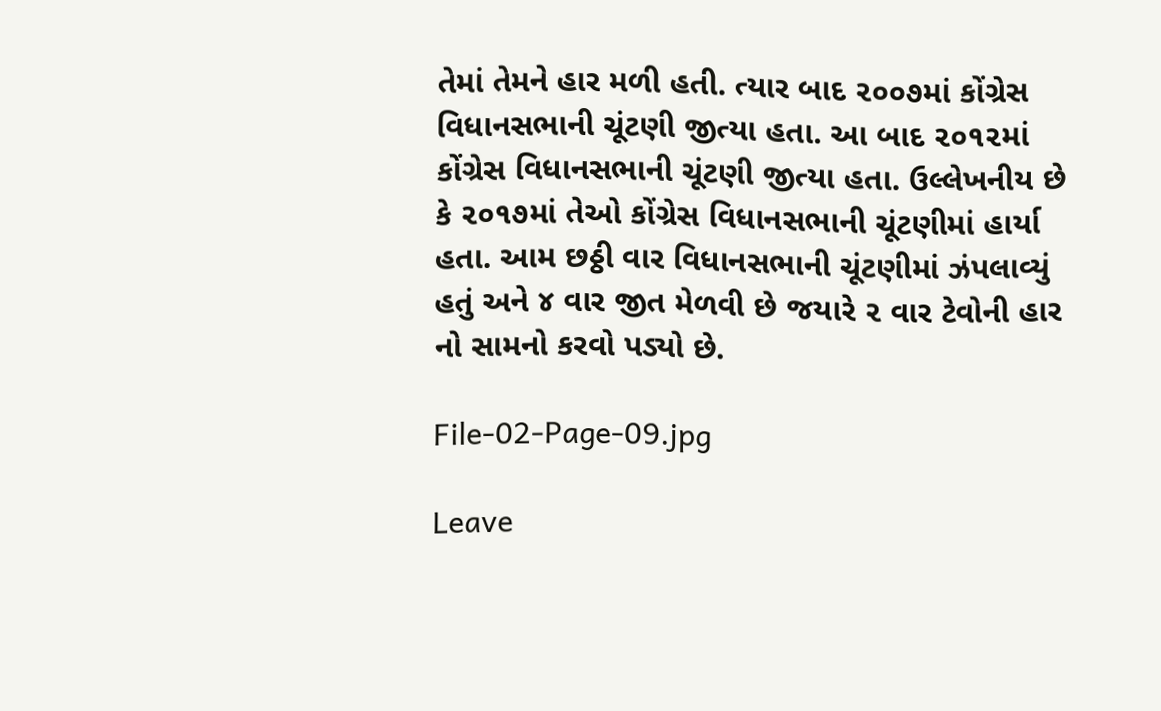તેમાં તેમને હાર મળી હતી. ત્યાર બાદ ૨૦૦૭માં કોંગ્રેસ વિધાનસભાની ચૂંટણી જીત્યા હતા. આ બાદ ૨૦૧૨માં કોંગ્રેસ વિધાનસભાની ચૂંટણી જીત્યા હતા. ઉલ્લેખનીય છે કે ૨૦૧૭માં તેઓ કોંગ્રેસ વિધાનસભાની ચૂંટણીમાં હાર્યા હતા. આમ છઠ્ઠી વાર વિધાનસભાની ચૂંટણીમાં ઝંપલાવ્યું હતું અને ૪ વાર જીત મેળવી છે જયારે ૨ વાર ટેવોની હાર નો સામનો કરવો પડ્યો છે.

File-02-Page-09.jpg

Leave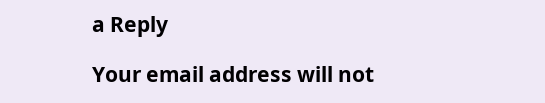a Reply

Your email address will not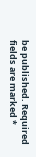be published. Required fields are marked *